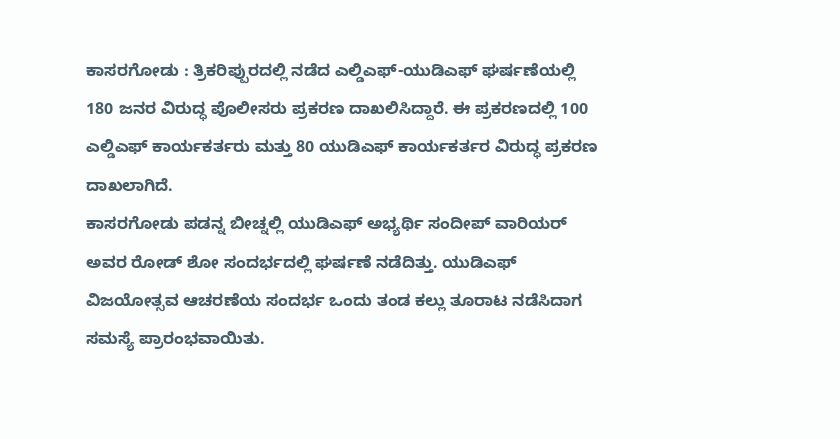ಕಾಸರಗೋಡು : ತ್ರಿಕರಿಪ್ಪುರದಲ್ಲಿ ನಡೆದ ಎಲ್ಡಿಎಫ್-ಯುಡಿಎಫ್ ಘರ್ಷಣೆಯಲ್ಲಿ 180 ಜನರ ವಿರುದ್ಧ ಪೊಲೀಸರು ಪ್ರಕರಣ ದಾಖಲಿಸಿದ್ದಾರೆ. ಈ ಪ್ರಕರಣದಲ್ಲಿ 100 ಎಲ್ಡಿಎಫ್ ಕಾರ್ಯಕರ್ತರು ಮತ್ತು 80 ಯುಡಿಎಫ್ ಕಾರ್ಯಕರ್ತರ ವಿರುದ್ಧ ಪ್ರಕರಣ ದಾಖಲಾಗಿದೆ.
ಕಾಸರಗೋಡು ಪಡನ್ನ ಬೀಚ್ನಲ್ಲಿ ಯುಡಿಎಫ್ ಅಭ್ಯರ್ಥಿ ಸಂದೀಪ್ ವಾರಿಯರ್ ಅವರ ರೋಡ್ ಶೋ ಸಂದರ್ಭದಲ್ಲಿ ಘರ್ಷಣೆ ನಡೆದಿತ್ತು. ಯುಡಿಎಫ್ ವಿಜಯೋತ್ಸವ ಆಚರಣೆಯ ಸಂದರ್ಭ ಒಂದು ತಂಡ ಕಲ್ಲು ತೂರಾಟ ನಡೆಸಿದಾಗ ಸಮಸ್ಯೆ ಪ್ರಾರಂಭವಾಯಿತು.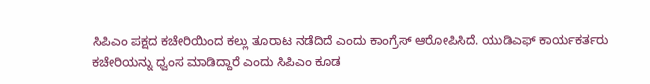ಸಿಪಿಎಂ ಪಕ್ಷದ ಕಚೇರಿಯಿಂದ ಕಲ್ಲು ತೂರಾಟ ನಡೆದಿದೆ ಎಂದು ಕಾಂಗ್ರೆಸ್ ಆರೋಪಿಸಿದೆ. ಯುಡಿಎಫ್ ಕಾರ್ಯಕರ್ತರು ಕಚೇರಿಯನ್ನು ಧ್ವಂಸ ಮಾಡಿದ್ದಾರೆ ಎಂದು ಸಿಪಿಎಂ ಕೂಡ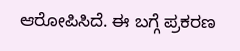ಆರೋಪಿಸಿದೆ. ಈ ಬಗ್ಗೆ ಪ್ರಕರಣ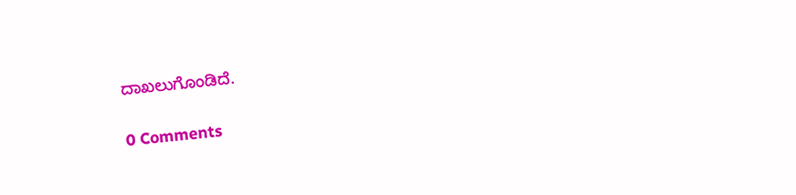ದಾಖಲುಗೊಂಡಿದೆ.

0 Comments